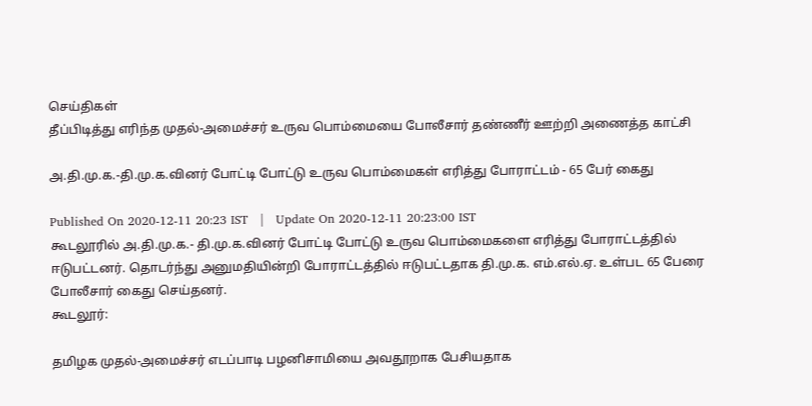செய்திகள்
தீப்பிடித்து எரிந்த முதல்-அமைச்சர் உருவ பொம்மையை போலீசார் தண்ணீர் ஊற்றி அணைத்த காட்சி

அ.தி.மு.க.-தி.மு.க.வினர் போட்டி போட்டு உருவ பொம்மைகள் எரித்து போராட்டம் - 65 பேர் கைது

Published On 2020-12-11 20:23 IST   |   Update On 2020-12-11 20:23:00 IST
கூடலூரில் அ.தி.மு.க.- தி.மு.க.வினர் போட்டி போட்டு உருவ பொம்மைகளை எரித்து போராட்டத்தில் ஈடுபட்டனர். தொடர்ந்து அனுமதியின்றி போராட்டத்தில் ஈடுபட்டதாக தி.மு.க. எம்.எல்.ஏ. உள்பட 65 பேரை போலீசார் கைது செய்தனர்.
கூடலூர்:

தமிழக முதல்-அமைச்சர் எடப்பாடி பழனிசாமியை அவதூறாக பேசியதாக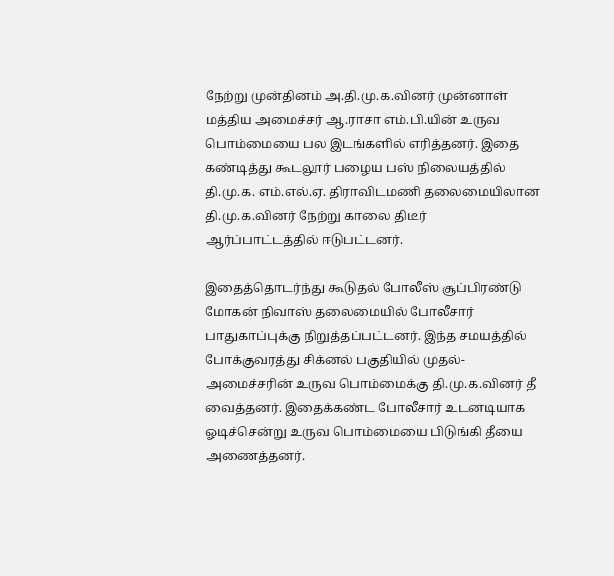நேற்று முன்தினம் அ.தி.மு.க.வினர் முன்னாள் மத்திய அமைச்சர் ஆ.ராசா எம்.பி.யின் உருவ பொம்மையை பல இடங்களில் எரித்தனர். இதை கண்டித்து கூடலூர் பழைய பஸ் நிலையத்தில் தி.மு.க. எம்.எல்.ஏ. திராவிடமணி தலைமையிலான தி.மு.க.வினர் நேற்று காலை திடீர் ஆர்ப்பாட்டத்தில் ஈடுபட்டனர்.

இதைத்தொடர்ந்து கூடுதல் போலீஸ் சூப்பிரண்டு மோகன் நிவாஸ் தலைமையில் போலீசார் பாதுகாப்புக்கு நிறுத்தப்பட்டனர். இந்த சமயத்தில் போக்குவரத்து சிக்னல் பகுதியில் முதல்-அமைச்சரின் உருவ பொம்மைக்கு தி.மு.க.வினர் தீ வைத்தனர். இதைக்கண்ட போலீசார் உடனடியாக ஓடிச்சென்று உருவ பொம்மையை பிடுங்கி தீயை அணைத்தனர்.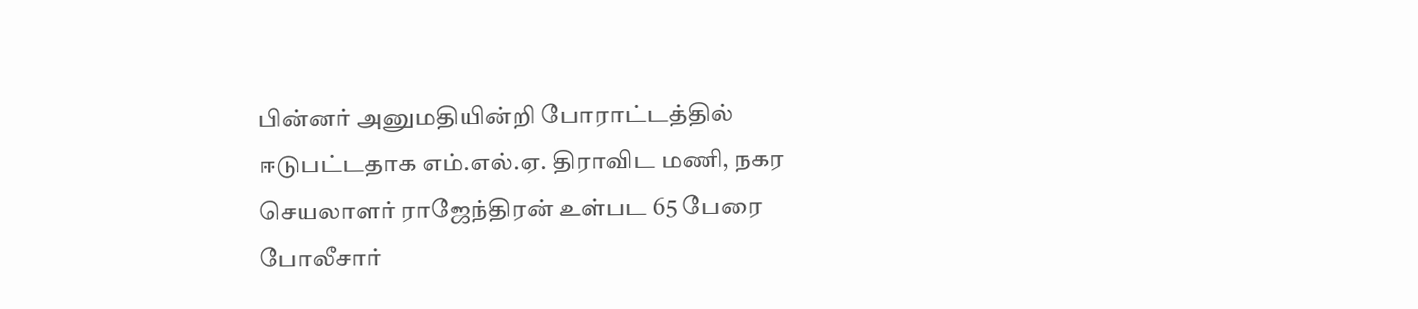பின்னர் அனுமதியின்றி போராட்டத்தில் ஈடுபட்டதாக எம்.எல்.ஏ. திராவிட மணி, நகர செயலாளர் ராஜேந்திரன் உள்பட 65 பேரை போலீசார்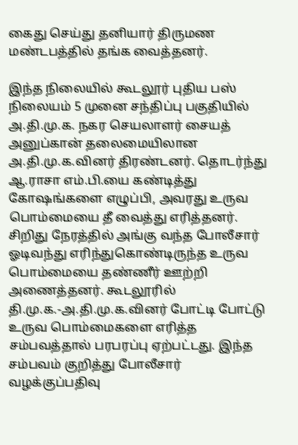கைது செய்து தனியார் திருமண மண்டபத்தில் தங்க வைத்தனர்.

இந்த நிலையில் கூடலூர் புதிய பஸ் நிலையம் 5 முனை சந்திப்பு பகுதியில் அ.தி.மு.க. நகர செயலாளர் சையத் அனுப்கான் தலைமையிலான அ.தி.மு.க.வினர் திரண்டனர். தொடர்ந்து ஆ.ராசா எம்.பி.யை கண்டித்து கோஷங்களை எழுப்பி, அவரது உருவ பொம்மையை தீ வைத்து எரித்தனர். சிறிது நேரத்தில் அங்கு வந்த போலீசார் ஓடிவந்து எரிந்துகொண்டிருந்த உருவ பொம்மையை தண்ணீர் ஊற்றி அணைத்தனர். கூடலூரில் தி.மு.க.-அ.தி.மு.க.வினர் போட்டி போட்டு உருவ பொம்மைகளை எரித்த சம்பவத்தால் பரபரப்பு ஏற்பட்டது. இந்த சம்பவம் குறித்து போலீசார் வழக்குப்பதிவு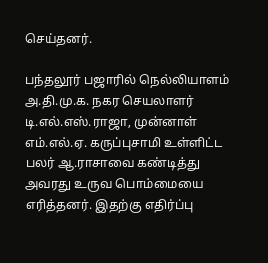செய்தனர்.

பந்தலூர் பஜாரில் நெல்லியாளம் அ.தி.மு.க. நகர செயலாளர் டி.எல்.எஸ்.ராஜா, முன்னாள் எம்.எல்.ஏ. கருப்புசாமி உள்ளிட்ட பலர் ஆ.ராசாவை கண்டித்து அவரது உருவ பொம்மையை எரித்தனர். இதற்கு எதிர்ப்பு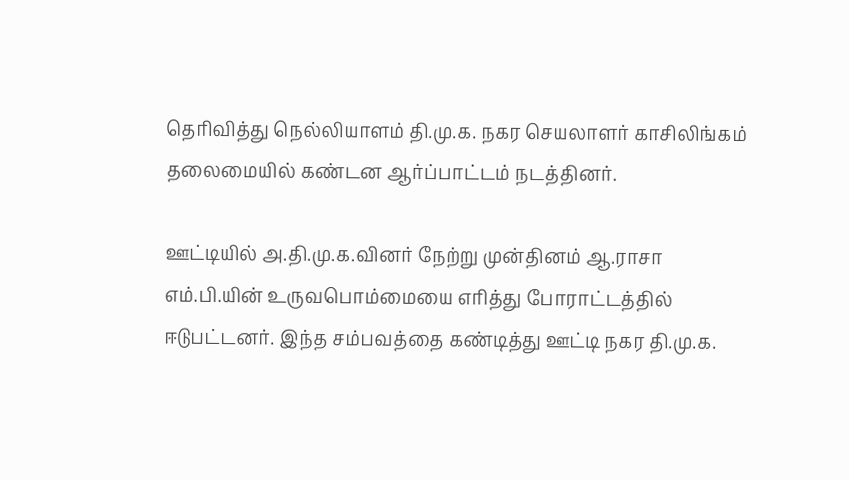தெரிவித்து நெல்லியாளம் தி.மு.க. நகர செயலாளர் காசிலிங்கம் தலைமையில் கண்டன ஆர்ப்பாட்டம் நடத்தினர்.

ஊட்டியில் அ.தி.மு.க.வினர் நேற்று முன்தினம் ஆ.ராசா எம்.பி.யின் உருவபொம்மையை எரித்து போராட்டத்தில் ஈடுபட்டனர். இந்த சம்பவத்தை கண்டித்து ஊட்டி நகர தி.மு.க.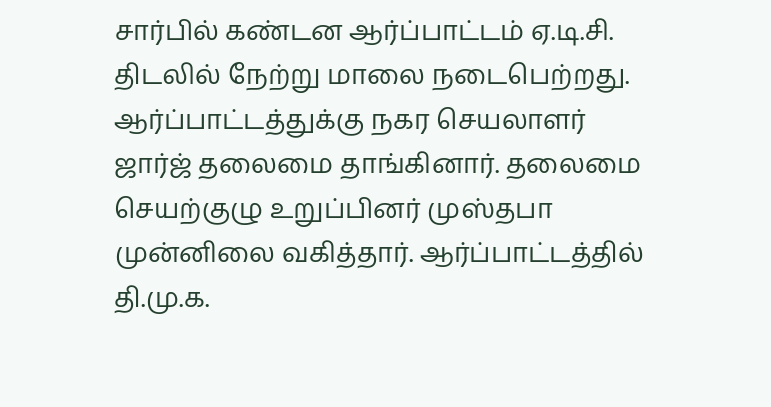சார்பில் கண்டன ஆர்ப்பாட்டம் ஏ.டி.சி. திடலில் நேற்று மாலை நடைபெற்றது. ஆர்ப்பாட்டத்துக்கு நகர செயலாளர் ஜார்ஜ் தலைமை தாங்கினார். தலைமை செயற்குழு உறுப்பினர் முஸ்தபா முன்னிலை வகித்தார். ஆர்ப்பாட்டத்தில் தி.மு.க.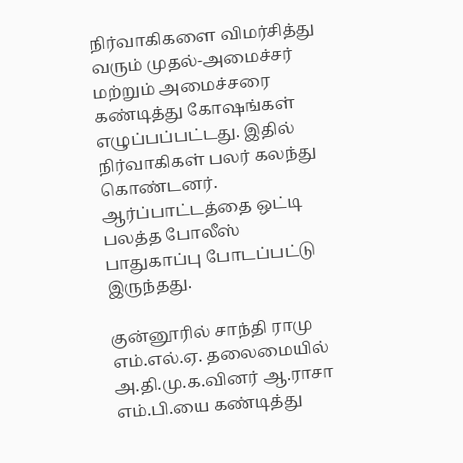நிர்வாகிகளை விமர்சித்து வரும் முதல்-அமைச்சர் மற்றும் அமைச்சரை கண்டித்து கோஷங்கள் எழுப்பப்பட்டது. இதில் நிர்வாகிகள் பலர் கலந்து கொண்டனர். ஆர்ப்பாட்டத்தை ஒட்டி பலத்த போலீஸ் பாதுகாப்பு போடப்பட்டு இருந்தது.

குன்னூரில் சாந்தி ராமு எம்.எல்.ஏ. தலைமையில் அ.தி.மு.க.வினர் ஆ.ராசா எம்.பி.யை கண்டித்து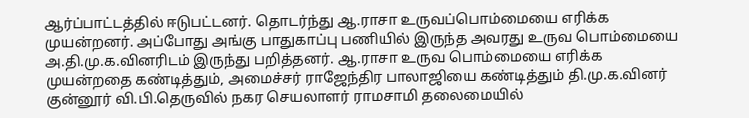ஆர்ப்பாட்டத்தில் ஈடுபட்டனர். தொடர்ந்து ஆ.ராசா உருவப்பொம்மையை எரிக்க முயன்றனர். அப்போது அங்கு பாதுகாப்பு பணியில் இருந்த அவரது உருவ பொம்மையை அ.தி.மு.க.வினரிடம் இருந்து பறித்தனர். ஆ.ராசா உருவ பொம்மையை எரிக்க முயன்றதை கண்டித்தும், அமைச்சர் ராஜேந்திர பாலாஜியை கண்டித்தும் தி.மு.க.வினர் குன்னூர் வி.பி.தெருவில் நகர செயலாளர் ராமசாமி தலைமையில்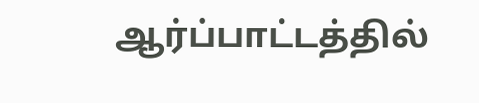ஆர்ப்பாட்டத்தில்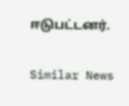ஈடுபட்டனர்.

Similar News